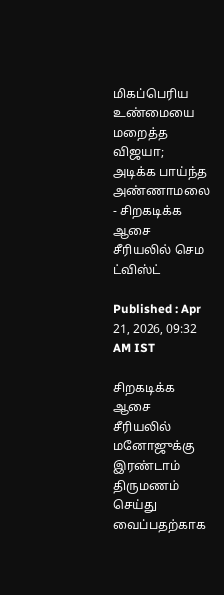மிகப்பெரிய உண்மையை மறைத்த விஜயா; அடிக்க பாய்ந்த அண்ணாமலை - சிறகடிக்க ஆசை சீரியலில் செம ட்விஸ்ட்

Published : Apr 21, 2026, 09:32 AM IST

சிறகடிக்க ஆசை சீரியலில் மனோஜுக்கு இரண்டாம் திருமணம் செய்து வைப்பதற்காக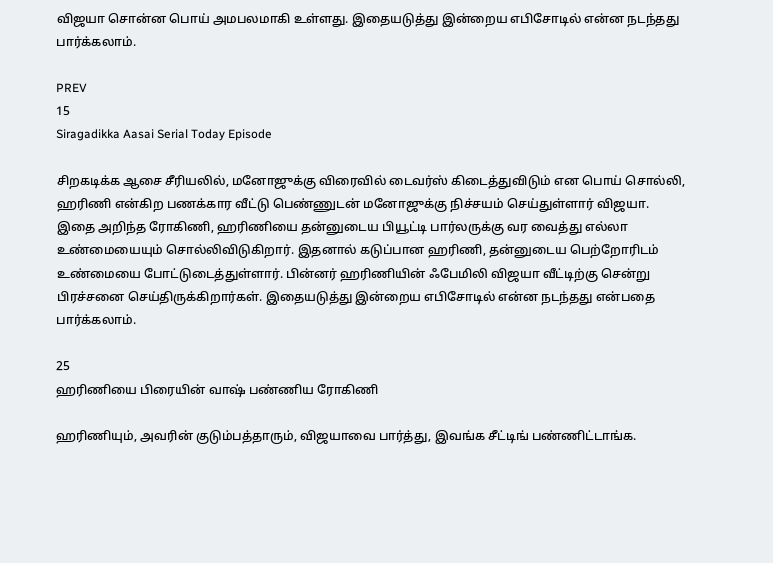விஜயா சொன்ன பொய் அமபலமாகி உள்ளது. இதையடுத்து இன்றைய எபிசோடில் என்ன நடந்தது பார்க்கலாம்.

PREV
15
Siragadikka Aasai Serial Today Episode

சிறகடிக்க ஆசை சீரியலில், மனோஜுக்கு விரைவில் டைவர்ஸ் கிடைத்துவிடும் என பொய் சொல்லி, ஹரிணி என்கிற பணக்கார வீட்டு பெண்ணுடன் மனோஜுக்கு நிச்சயம் செய்துள்ளார் விஜயா. இதை அறிந்த ரோகிணி, ஹரிணியை தன்னுடைய பியூட்டி பார்லருக்கு வர வைத்து எல்லா உண்மையையும் சொல்லிவிடுகிறார். இதனால் கடுப்பான ஹரிணி, தன்னுடைய பெற்றோரிடம் உண்மையை போட்டுடைத்துள்ளார். பின்னர் ஹரிணியின் ஃபேமிலி விஜயா வீட்டிற்கு சென்று பிரச்சனை செய்திருக்கிறார்கள். இதையடுத்து இன்றைய எபிசோடில் என்ன நடந்தது என்பதை பார்க்கலாம்.

25
ஹரிணியை பிரையின் வாஷ் பண்ணிய ரோகிணி

ஹரிணியும், அவரின் குடும்பத்தாரும், விஜயாவை பார்த்து, இவங்க சீட்டிங் பண்ணிட்டாங்க.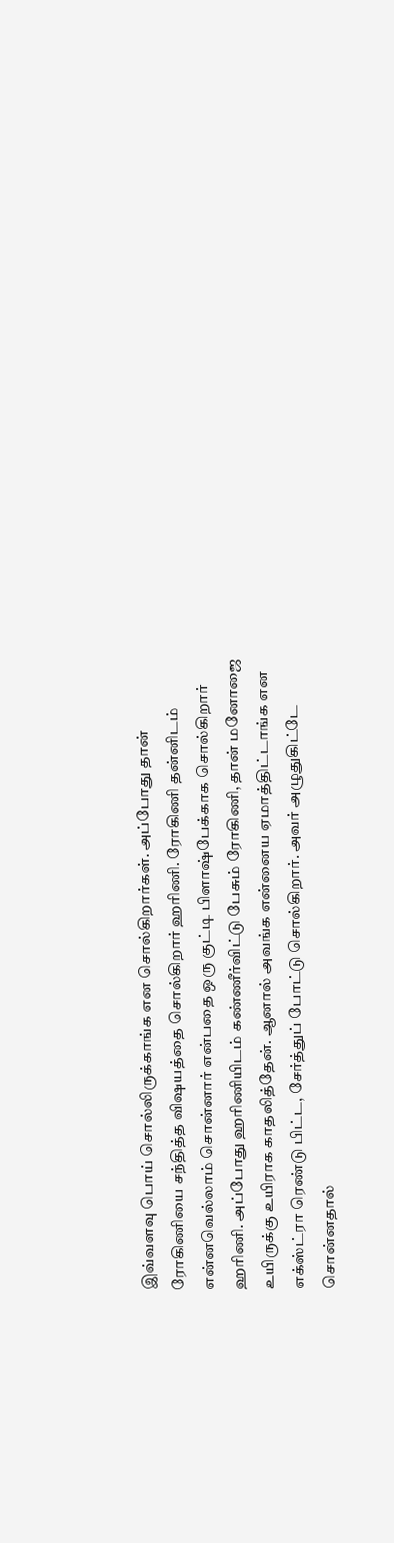இவ்வளவு பொய் சொல்லிருக்காங்க என சொல்கிறார்கள். அப்போது தான் ரோகிணியை சந்தித்த விஷயத்தை சொல்கிறார் ஹரிணி. ரோகிணி தன்னிடம் என்னவெல்லாம் சொன்னார் என்பதை ஒரு குட்டி பிளாஷ்பேக்காக சொல்கிறார் ஹரிணி. அப்போது ஹரிணியிடம் கண்ணீர்விட்டு பேசும் ரோகிணி, தான் மனோஜை உயிருக்கு உயிராக காதலித்தேன். ஆனால் அவங்க என்னைய ஏமாத்திட்டாங்க என எக்ஸ்ட்ரா ரெண்டு பிட்ட, சேர்த்துப் போட்டு சொல்கிறார். அவர் அழுதுகிட்டே சொன்னதால்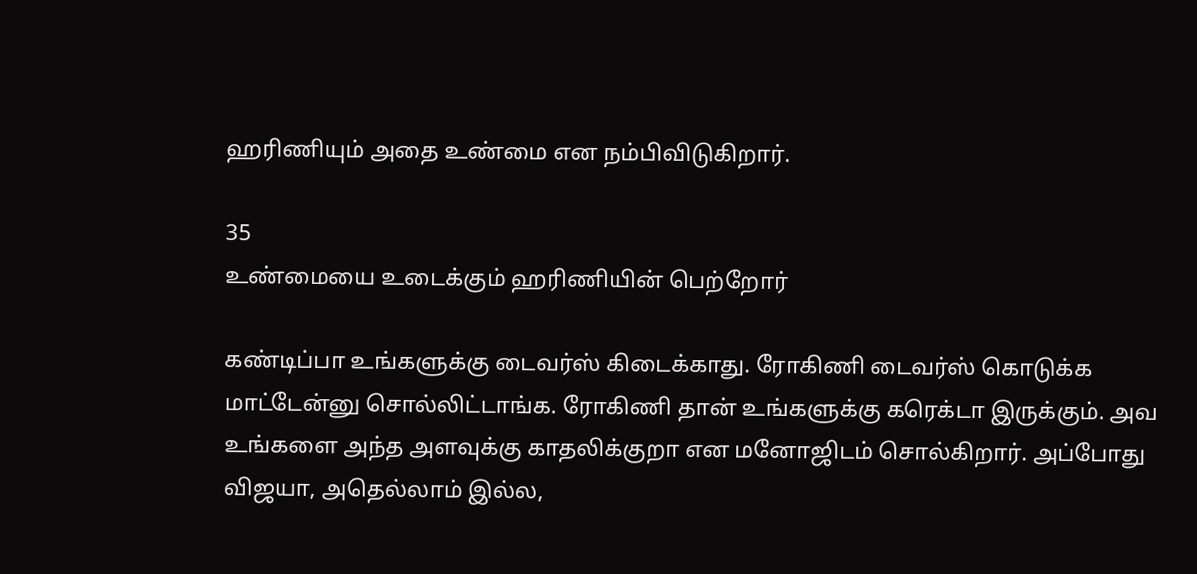ஹரிணியும் அதை உண்மை என நம்பிவிடுகிறார்.

35
உண்மையை உடைக்கும் ஹரிணியின் பெற்றோர்

கண்டிப்பா உங்களுக்கு டைவர்ஸ் கிடைக்காது. ரோகிணி டைவர்ஸ் கொடுக்க மாட்டேன்னு சொல்லிட்டாங்க. ரோகிணி தான் உங்களுக்கு கரெக்டா இருக்கும். அவ உங்களை அந்த அளவுக்கு காதலிக்குறா என மனோஜிடம் சொல்கிறார். அப்போது விஜயா, அதெல்லாம் இல்ல,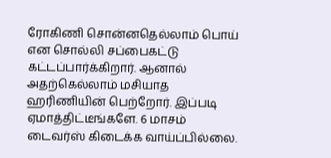ரோகிணி சொன்னதெல்லாம் பொய் என சொல்லி சப்பைகட்டு கட்டப்பார்க்கிறார். ஆனால் அதற்கெல்லாம் மசியாத ஹரிணியின் பெற்றோர். இப்படி ஏமாத்திட்டீங்களே. 6 மாசம் டைவர்ஸ் கிடைக்க வாய்ப்பில்லை.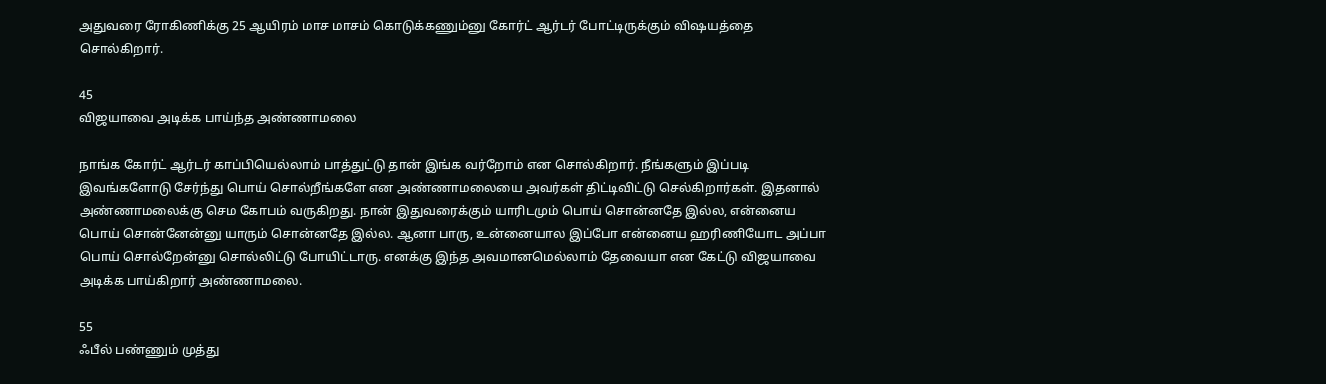அதுவரை ரோகிணிக்கு 25 ஆயிரம் மாச மாசம் கொடுக்கணும்னு கோர்ட் ஆர்டர் போட்டிருக்கும் விஷயத்தை சொல்கிறார்.

45
விஜயாவை அடிக்க பாய்ந்த அண்ணாமலை

நாங்க கோர்ட் ஆர்டர் காப்பியெல்லாம் பாத்துட்டு தான் இங்க வர்றோம் என சொல்கிறார். நீங்களும் இப்படி இவங்களோடு சேர்ந்து பொய் சொல்றீங்களே என அண்ணாமலையை அவர்கள் திட்டிவிட்டு செல்கிறார்கள். இதனால் அண்ணாமலைக்கு செம கோபம் வருகிறது. நான் இதுவரைக்கும் யாரிடமும் பொய் சொன்னதே இல்ல, என்னைய பொய் சொன்னேன்னு யாரும் சொன்னதே இல்ல. ஆனா பாரு, உன்னையால இப்போ என்னைய ஹரிணியோட அப்பா பொய் சொல்றேன்னு சொல்லிட்டு போயிட்டாரு. எனக்கு இந்த அவமானமெல்லாம் தேவையா என கேட்டு விஜயாவை அடிக்க பாய்கிறார் அண்ணாமலை.

55
ஃபீல் பண்ணும் முத்து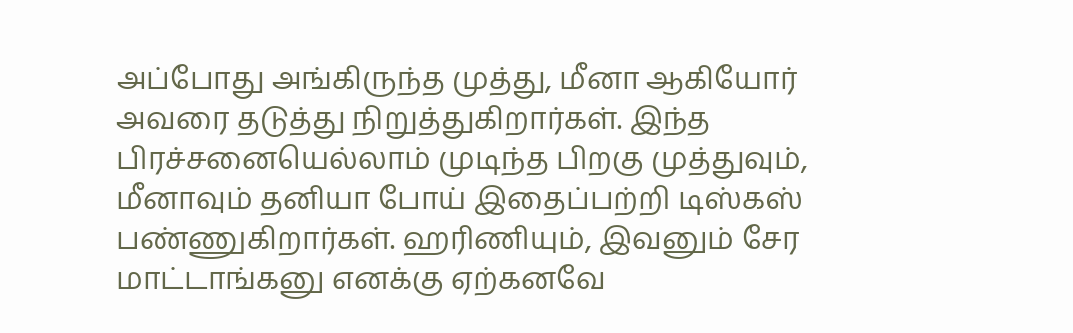அப்போது அங்கிருந்த முத்து, மீனா ஆகியோர் அவரை தடுத்து நிறுத்துகிறார்கள். இந்த பிரச்சனையெல்லாம் முடிந்த பிறகு முத்துவும், மீனாவும் தனியா போய் இதைப்பற்றி டிஸ்கஸ் பண்ணுகிறார்கள். ஹரிணியும், இவனும் சேர மாட்டாங்கனு எனக்கு ஏற்கனவே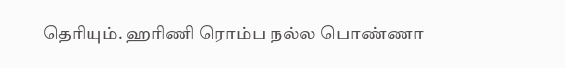தெரியும். ஹரிணி ரொம்ப நல்ல பொண்ணா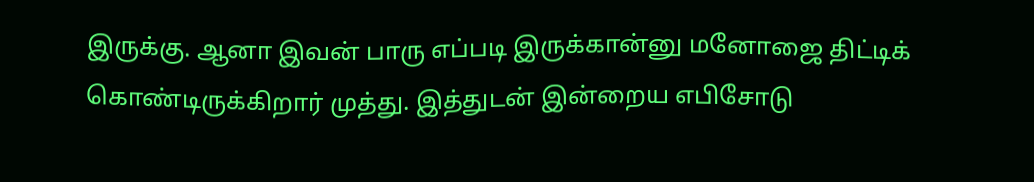இருக்கு. ஆனா இவன் பாரு எப்படி இருக்கான்னு மனோஜை திட்டிக் கொண்டிருக்கிறார் முத்து. இத்துடன் இன்றைய எபிசோடு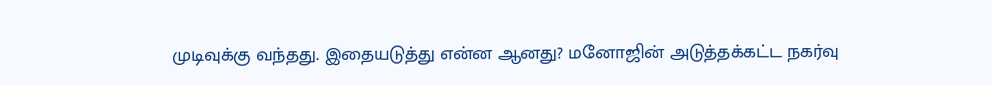முடிவுக்கு வந்தது. இதையடுத்து என்ன ஆனது? மனோஜின் அடுத்தக்கட்ட நகர்வு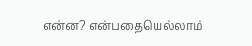என்ன? என்பதையெல்லாம்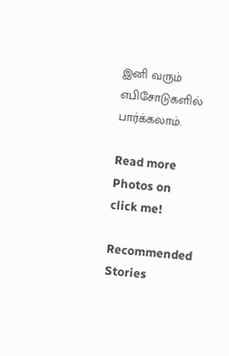இனி வரும் எபிசோடுகளில் பார்க்கலாம்.

Read more Photos on
click me!

Recommended Stories